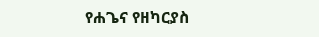የሐጌና የዘካርያስ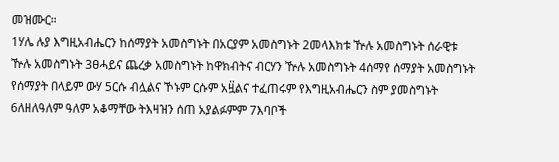መዝሙር።
1ሃሌ ሉያ እግዚአብሔርን ከሰማያት አመስግኑት በአርያም አመስግኑት 2መላእክቱ ዅሉ አመስግኑት ሰራዊቱ ዅሉ አመስግኑት 3ፀሓይና ጨረቃ አመስግኑት ከዋክብትና ብርሃን ዅሉ አመስግኑት 4ሰማየ ሰማያት አመስግኑት የሰማያት በላይም ውሃ 5ርሱ ብሏልና ኾኑም ርሱም አዟ፟ልና ተፈጠሩም የእግዚአብሔርን ስም ያመስግኑት 6ለዘለዓለም ዓለም አቆማቸው ትእዛዝን ሰጠ አያልፉምም 7እባቦች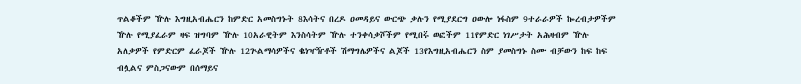ጥልቆችም ዅሉ እግዚአብሔርን ከምድር አመስግኑት 8እሳትና በረዶ ዐመዳይና ውርጭ ቃሉን የሚያደርግ ዐውሎ ነፋስም 9ተራራዎች ኰረብታዎችም ዅሉ የሚያፈራም ዛፍ ዝግባም ዅሉ 10አራዊትም እንስሳትም ዅሉ ተንቀሳቃሾችም የሚበሩ፟ ወፎችም 11የምድር ነገሥታት አሕዛብም ዅሉ አለቃዎች የምድርም ፈራጆች ዅሉ 12ጕልማሳዎችና ቈነዣዥቶች ሽማግሌዎችና ልጆች 13የእግዚአብሔርን ስም ያመስግኑ ስሙ ብቻውን ከፍ ከፍ ብሏልና ምስጋናውም በሰማይና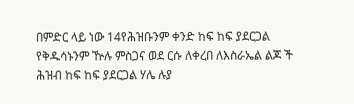በምድር ላይ ነው 14የሕዝቡንም ቀንድ ከፍ ከፍ ያደርጋል የቅዱሳኑንም ዅሉ ምስጋና ወደ ርሱ ለቀረበ ለእስራኤል ልጆ ች ሕዝብ ከፍ ከፍ ያደርጋል ሃሌ ሉያ